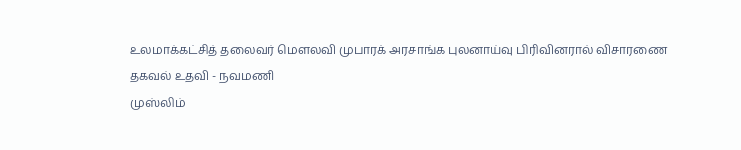உலமாக்கட்சித் தலைவர் மௌலவி முபாரக் அரசாங்க புலனாய்வு பிரிவினரால் விசாரணை
தகவல் உதவி - நவமணி
முஸ்லிம்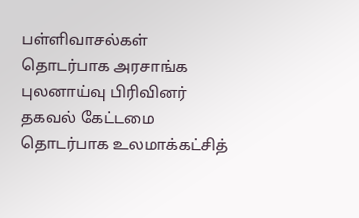பள்ளிவாசல்கள் தொடர்பாக அரசாங்க புலனாய்வு பிரிவினர் தகவல் கேட்டமை தொடர்பாக உலமாக்கட்சித்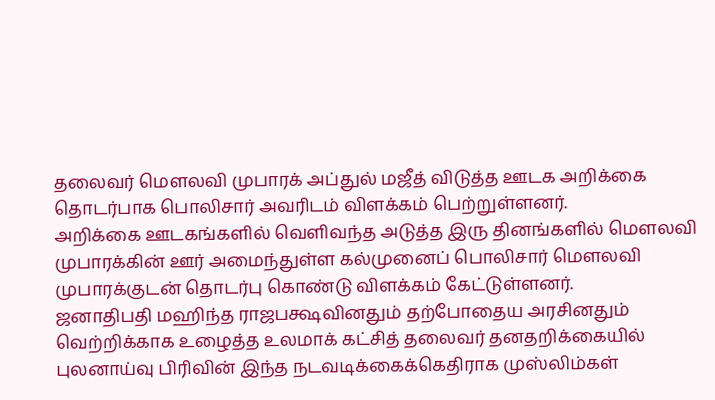தலைவர் மௌலவி முபாரக் அப்துல் மஜீத் விடுத்த ஊடக அறிக்கை தொடர்பாக பொலிசார் அவரிடம் விளக்கம் பெற்றுள்ளனர்.
அறிக்கை ஊடகங்களில் வெளிவந்த அடுத்த இரு தினங்களில் மௌலவி முபாரக்கின் ஊர் அமைந்துள்ள கல்முனைப் பொலிசார் மௌலவி முபாரக்குடன் தொடர்பு கொண்டு விளக்கம் கேட்டுள்ளனர்.
ஜனாதிபதி மஹிந்த ராஜபக்ஷவினதும் தற்போதைய அரசினதும் வெற்றிக்காக உழைத்த உலமாக் கட்சித் தலைவர் தனதறிக்கையில் புலனாய்வு பிரிவின் இந்த நடவடிக்கைக்கெதிராக முஸ்லிம்கள்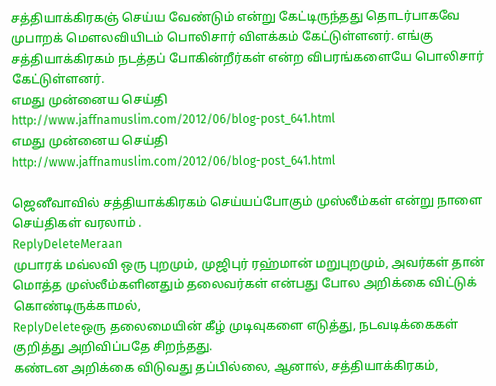சத்தியாக்கிரகஞ் செய்ய வேண்டும் என்று கேட்டிருந்தது தொடர்பாகவே முபாறக் மௌலவியிடம் பொலிசார் விளக்கம் கேட்டுள்ளனர். எங்கு சத்தியாக்கிரகம் நடத்தப் போகின்றீர்கள் என்ற விபரங்களையே பொலிசார் கேட்டுள்ளனர்.
எமது முன்னைய செய்தி
http://www.jaffnamuslim.com/2012/06/blog-post_641.html
எமது முன்னைய செய்தி
http://www.jaffnamuslim.com/2012/06/blog-post_641.html

ஜெனீவாவில் சத்தியாக்கிரகம் செய்யப்போகும் முஸ்லீம்கள் என்று நாளை செய்திகள் வரலாம் .
ReplyDeleteMeraan
முபாரக் மவ்லவி ஒரு புறமும், முஜிபுர் ரஹ்மான் மறுபுறமும், அவர்கள் தான் மொத்த முஸ்லீம்களினதும் தலைவர்கள் என்பது போல அறிக்கை விட்டுக் கொண்டிருக்காமல்,
ReplyDeleteஒரு தலைமையின் கீழ் முடிவுகளை எடுத்து, நடவடிக்கைகள் குறித்து அறிவிப்பதே சிறந்தது.
கண்டன அறிக்கை விடுவது தப்பில்லை, ஆனால், சத்தியாக்கிரகம்,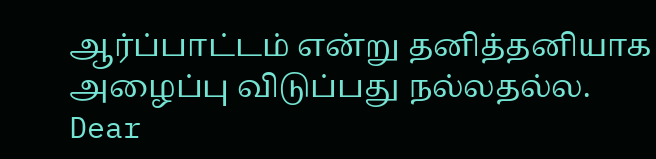ஆர்ப்பாட்டம் என்று தனித்தனியாக அழைப்பு விடுப்பது நல்லதல்ல.
Dear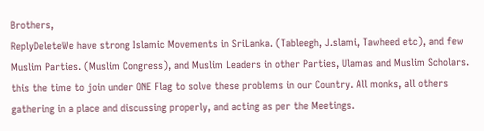Brothers,
ReplyDeleteWe have strong Islamic Movements in SriLanka. (Tableegh, J.slami, Tawheed etc), and few Muslim Parties. (Muslim Congress), and Muslim Leaders in other Parties, Ulamas and Muslim Scholars. this the time to join under ONE Flag to solve these problems in our Country. All monks, all others gathering in a place and discussing properly, and acting as per the Meetings.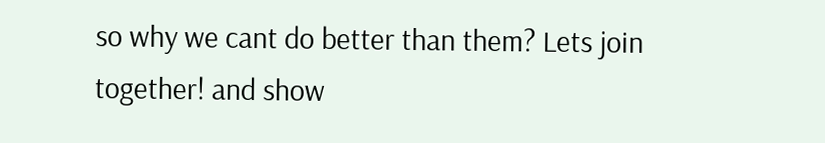so why we cant do better than them? Lets join together! and show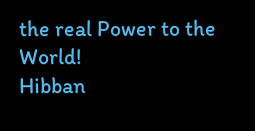the real Power to the World!
Hibban